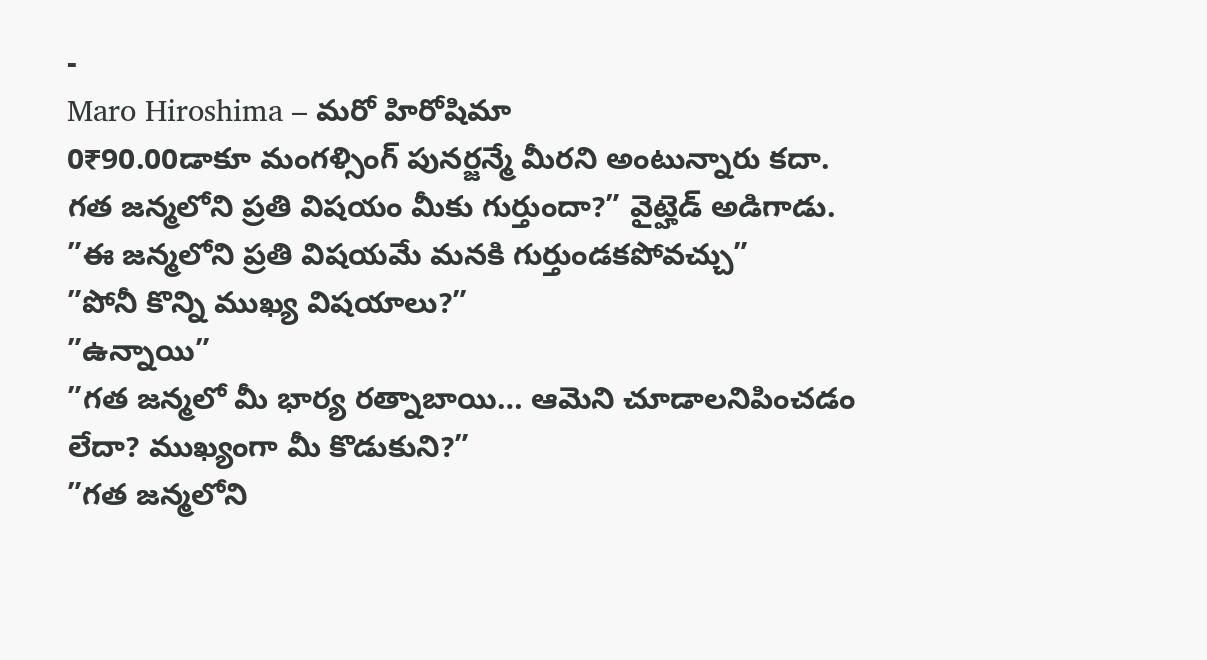-
Maro Hiroshima – మరో హిరోషిమా
0₹90.00డాకూ మంగళ్సింగ్ పునర్జన్మే మీరని అంటున్నారు కదా. గత జన్మలోని ప్రతి విషయం మీకు గుర్తుందా?” వైట్హెడ్ అడిగాడు.
”ఈ జన్మలోని ప్రతి విషయమే మనకి గుర్తుండకపోవచ్చు”
”పోనీ కొన్ని ముఖ్య విషయాలు?”
”ఉన్నాయి”
”గత జన్మలో మీ భార్య రత్నాబాయి… ఆమెని చూడాలనిపించడం లేదా? ముఖ్యంగా మీ కొడుకుని?”
”గత జన్మలోని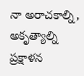నా అరాచకాల్ని, అకృత్యాల్ని ప్రక్షాళన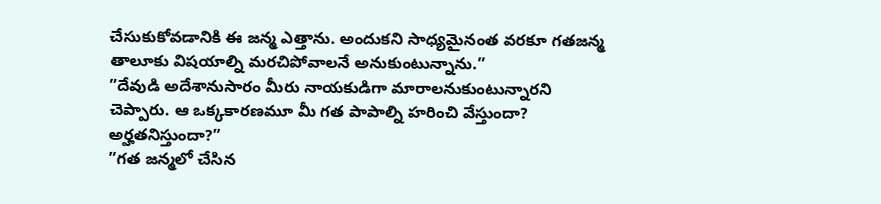చేసుకుకోవడానికి ఈ జన్మ ఎత్తాను. అందుకని సాధ్యమైనంత వరకూ గతజన్మ తాలూకు విషయాల్ని మరచిపోవాలనే అనుకుంటున్నాను.”
”దేవుడి అదేశానుసారం మీరు నాయకుడిగా మారాలనుకుంటున్నారని చెప్పారు. ఆ ఒక్కకారణమూ మీ గత పాపాల్ని హరించి వేస్తుందా? అర్హతనిస్తుందా?”
”గత జన్మలో చేసిన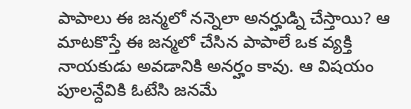పాపాలు ఈ జన్మలో నన్నెలా అనర్హుడ్ని చేస్తాయి? ఆ మాటకొస్తే ఈ జన్మలో చేసిన పాపాలే ఒక వ్యక్తి నాయకుడు అవడానికి అనర్హం కావు. ఆ విషయం పూలన్దేవికి ఓటేసి జనమే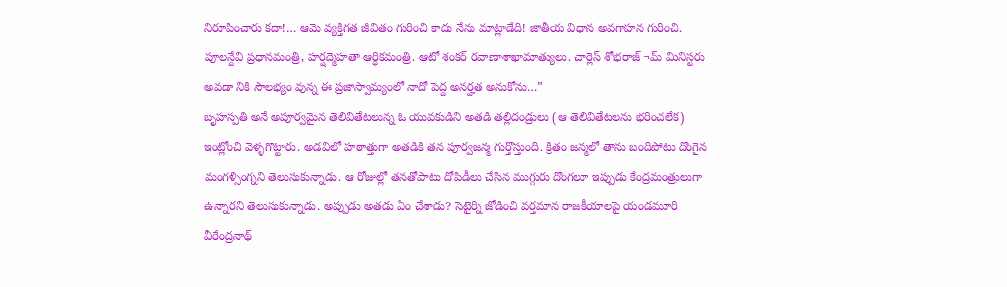నిరూపించారు కదా!… ఆమె వ్యక్తిగత జీవితం గురించి కాదు నేను మాట్లాడేది! జాతీయ విధాన అవగాహన గురించి. పూలన్దేవి ప్రధానమంత్రి, హర్షద్మెహతా ఆర్ధికమంత్రి. ఆటో శంకర్ రవాణాశాఖామాత్యులు. చార్లెస్ శోభరాజ్ ¬మ్ మినిస్టరు అవడా నికి సౌలభ్యం వున్న ఈ ప్రజాస్వామ్యంలో నాదో పెద్ద అనర్హత అనుకోను…”
బృహస్పతి అనే అపూర్వమైన తెలివితేటలున్న ఓ యువకుడిని అతడి తల్లిదండ్రులు (ఆ తెలివితేటలను భరించలేక) ఇంట్లోంచి వెళ్ళగొట్టారు. అడవిలో హఠాత్తుగా అతడికి తన పూర్వజన్మ గుర్తొస్తుంది. క్రితం జన్మలో తాను బందిపోటు దొంగైన మంగళ్సింగ్నని తెలుసుకున్నాడు. ఆ రోజుల్లో తనతోపాటు దోపిడీలు చేసిన ముగ్గురు దొంగలూ ఇప్పుడు కేంద్రమంత్రులుగా ఉన్నారని తెలుసుకున్నాడు. అప్పుడు అతడు ఏం చేశాడు? సెటైర్ని జోడించి వర్తమాన రాజకీయాలపై యండమూరి వీరేంద్రనాథ్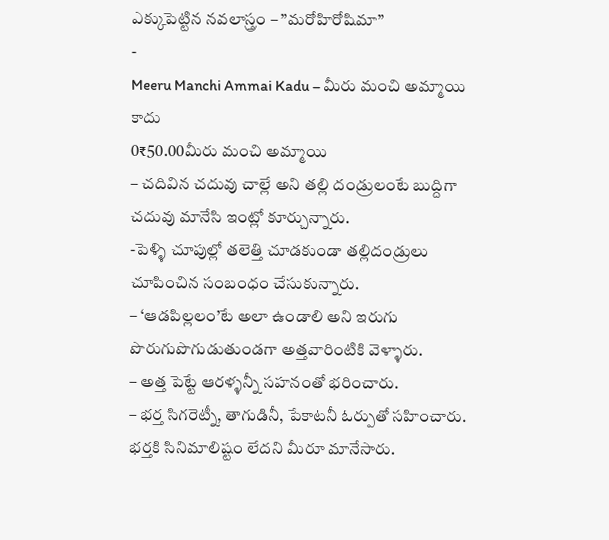ఎక్కుపెట్టిన నవలాస్త్రం – ”మరోహిరోషిమా”
-
Meeru Manchi Ammai Kadu – మీరు మంచి అమ్మాయి కాదు
0₹50.00మీరు మంచి అమ్మాయి
– చదివిన చదువు చాల్లే అని తల్లి దండ్రులంటే బుద్దిగా చదువు మానేసి ఇంట్లో కూర్చున్నారు.
-పెళ్ళి చూపుల్లో తలెత్తి చూడకుండా తల్లిదండ్రులు చూపించిన సంబంధం చేసుకున్నారు.
– ‘ఆడపిల్లలం’టే అలా ఉండాలి అని ఇరుగు పొరుగుపొగుడుతుండగా అత్తవారింటికి వెళ్ళారు.
– అత్త పెట్టే ఆరళ్ళన్నీ సహనంతో భరించారు.
– భర్త సిగరెట్నీ, తాగుడినీ, పేకాటనీ ఓర్పుతో సహించారు. భర్తకి సినిమాలిష్టం లేదని మీరూ మానేసారు.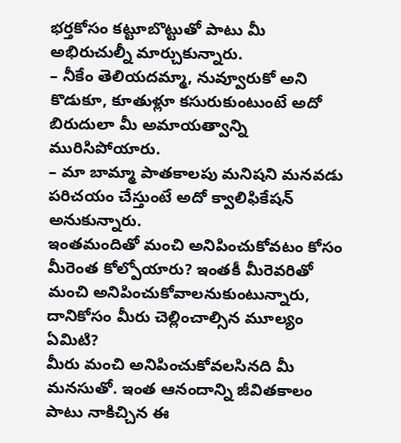భర్తకోసం కట్టూబొట్టుతో పాటు మీ అభిరుచుల్నీ మార్చుకున్నారు.
– నీకేం తెలియదమ్మా, నువ్వూరుకో అని కొడుకూ, కూతుళ్లూ కసురుకుంటుంటే అదో బిరుదులా మీ అమాయత్వాన్ని మురిసిపోయారు.
– మా బామ్మా పాతకాలపు మనిషని మనవడు పరిచయం చేస్తుంటే అదో క్వాలిఫికేషన్ అనుకున్నారు.
ఇంతమందితో మంచి అనిపించుకోవటం కోసం మీరెంత కోల్పోయారు? ఇంతకీ మీరెవరితో మంచి అనిపించుకోవాలనుకుంటున్నారు, దానికోసం మీరు చెల్లించాల్సిన మూల్యం ఏమిటి?
మీరు మంచి అనిపించుకోవలసినది మీ మనసుతో. ఇంత ఆనందాన్ని జీవితకాలం పాటు నాకిచ్చిన ఈ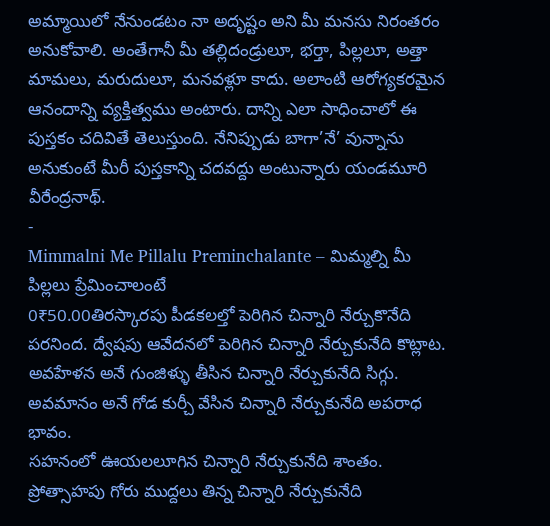అమ్మాయిలో నేనుండటం నా అదృష్టం అని మీ మనసు నిరంతరం అనుకోవాలి. అంతేగానీ మీ తల్లిదండ్రులూ, భర్తా, పిల్లలూ, అత్తా మామలు, మరుదులూ, మనవళ్లూ కాదు. అలాంటి ఆరోగ్యకరమైన ఆనందాన్ని వ్యక్తిత్వము అంటారు. దాన్ని ఎలా సాధించాలో ఈ పుస్తకం చదివితే తెలుస్తుంది. నేనిప్పుడు బాగా’నే’ వున్నాను అనుకుంటే మీరీ పుస్తకాన్ని చదవద్దు అంటున్నారు యండమూరి వీరేంద్రనాథ్.
-
Mimmalni Me Pillalu Preminchalante – మిమ్మల్ని మీ పిల్లలు ప్రేమించాలంటే
0₹50.00తిరస్కారపు పీడకలల్తో పెరిగిన చిన్నారి నేర్చుకొనేది పరనింద. ద్వేషపు ఆవేదనలో పెరిగిన చిన్నారి నేర్చుకునేది కొట్లాట. అవహేళన అనే గుంజిళ్ళు తీసిన చిన్నారి నేర్చుకునేది సిగ్గు. అవమానం అనే గోడ కుర్చీ వేసిన చిన్నారి నేర్చుకునేది అపరాధ భావం.
సహనంలో ఊయలలూగిన చిన్నారి నేర్చుకునేది శాంతం. ప్రోత్సాహపు గోరు ముద్దలు తిన్న చిన్నారి నేర్చుకునేది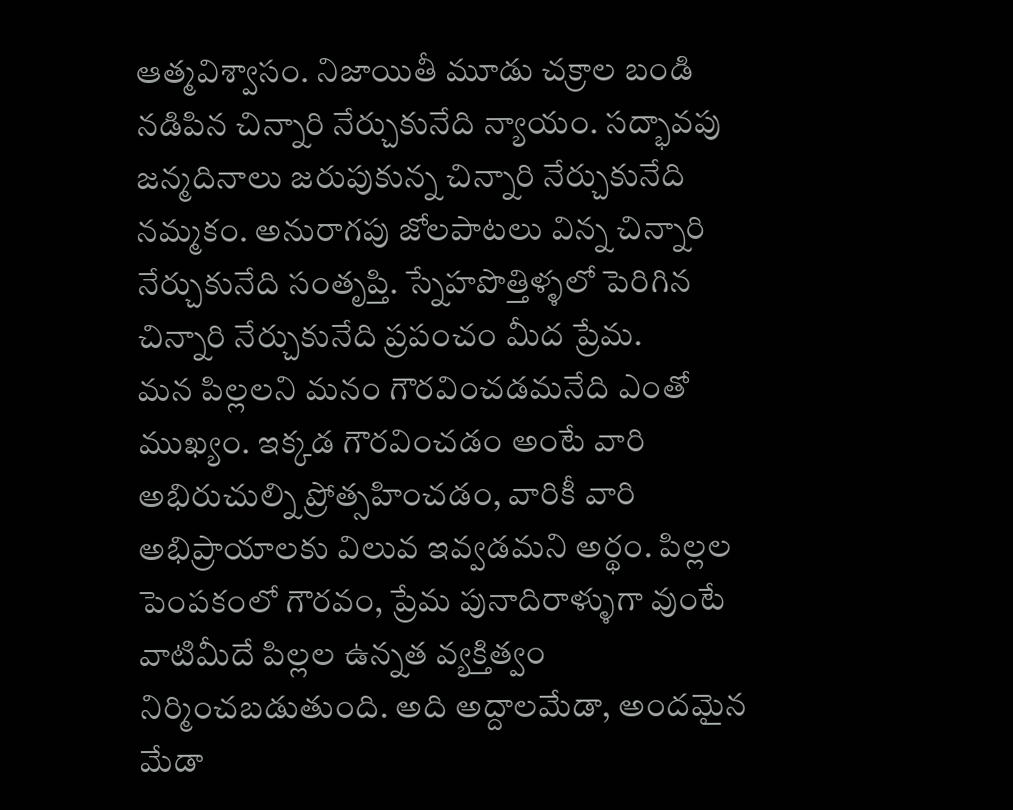ఆత్మవిశ్వాసం. నిజాయితీ మూడు చక్రాల బండి నడిపిన చిన్నారి నేర్చుకునేది న్యాయం. సద్భావపు జన్మదినాలు జరుపుకున్న చిన్నారి నేర్చుకునేది నమ్మకం. అనురాగపు జోలపాటలు విన్న చిన్నారి నేర్చుకునేది సంతృప్తి. స్నేహపొత్తిళ్ళలో పెరిగిన చిన్నారి నేర్చుకునేది ప్రపంచం మీద ప్రేమ.
మన పిల్లలని మనం గౌరవించడమనేది ఎంతో ముఖ్యం. ఇక్కడ గౌరవించడం అంటే వారి అభిరుచుల్ని ప్రోత్సహించడం, వారికీ వారి అభిప్రాయాలకు విలువ ఇవ్వడమని అర్థం. పిల్లల పెంపకంలో గౌరవం, ప్రేమ పునాదిరాళ్ళుగా వుంటే వాటిమీదే పిల్లల ఉన్నత వ్యక్తిత్వం నిర్మించబడుతుంది. అది అద్దాలమేడా, అందమైన మేడా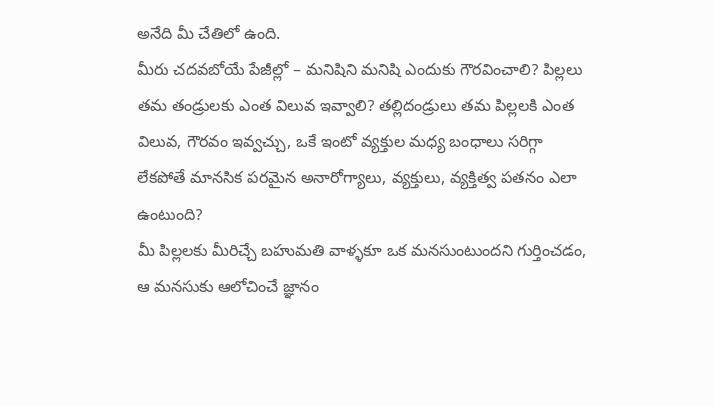అనేది మీ చేతిలో ఉంది.
మీరు చదవబోయే పేజీల్లో – మనిషిని మనిషి ఎందుకు గౌరవించాలి? పిల్లలు తమ తండ్రులకు ఎంత విలువ ఇవ్వాలి? తల్లిదండ్రులు తమ పిల్లలకి ఎంత విలువ, గౌరవం ఇవ్వచ్చు, ఒకే ఇంటో వ్యక్తుల మధ్య బంధాలు సరిగ్గా లేకపోతే మానసిక పరమైన అనారోగ్యాలు, వ్యక్తులు, వ్యక్తిత్వ పతనం ఎలా ఉంటుంది?
మీ పిల్లలకు మీరిచ్చే బహుమతి వాళ్ళకూ ఒక మనసుంటుందని గుర్తించడం, ఆ మనసుకు ఆలోచించే జ్ఞానం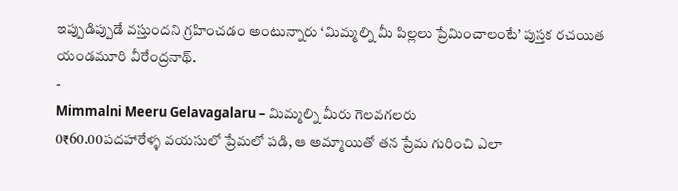ఇప్పుడిప్పుడే వస్తుందని గ్రహించడం అంటున్నారు ‘మిమ్మల్ని మీ పిల్లలు ప్రేమించాలంటే’ పుస్తక రచయిత యండమూరి వీరేంద్రనాథ్.
-
Mimmalni Meeru Gelavagalaru – మిమ్మల్ని మీరు గెలవగలరు
0₹60.00పదహారేళ్ళ వయసులో ప్రేమలో పడి, ఆ అమ్మాయితో తన ప్రేమ గురించి ఎలా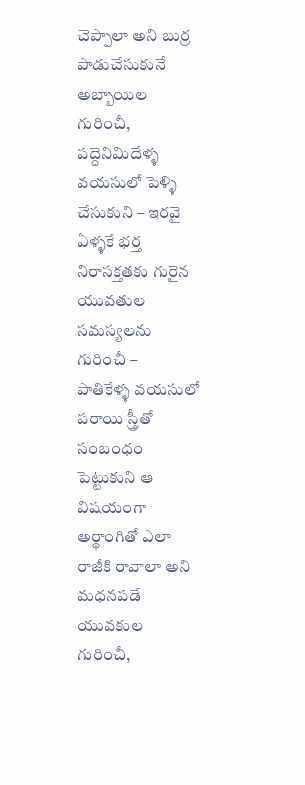చెప్పాలా అని బుర్ర పాడుచేసుకునే అబ్బాయిల గురించీ, పద్దెనిమిదేళ్ళ వయసులో పెళ్ళి చేసుకుని – ఇరవై ఏళ్ళకే భర్త నిరాసక్తతకు గురైన యువతుల సమస్యలను గురించీ –
పాతికేళ్ళ వయసులో పరాయి స్త్రీతో సంబంధం పెట్టుకుని ఆ విషయంగా అర్థాంగితో ఎలా రాజీకి రావాలా అని మధనపడే యువకుల గురించీ,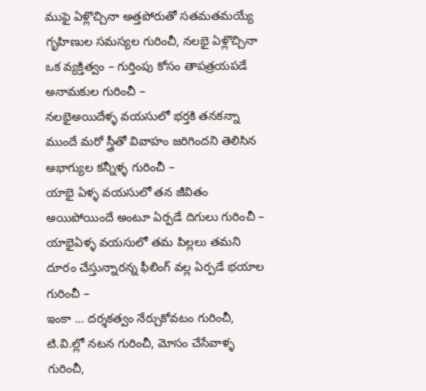ముఫై ఏళ్లొచ్చినా అత్తపోరుతో సతమతమయ్యే గృహిణుల సమస్యల గురించీ, నలభై ఏళ్లొచ్చినా ఒక వ్యక్తిత్వం – గుర్తింపు కోసం తాపత్రయపడే అనామకుల గురించీ –
నలభైఅయిదేళ్ళ వయసులో భర్తకి తనకన్నా ముందే మరో స్త్రీతో వివాహం జరిగిందని తెలిసిన అభాగ్యుల కన్నీళ్ళ గురించీ –
యాభై ఏళ్ళ వయసులో తన జీవితం అయిపోయిందే అంటూ ఏర్పడే దిగులు గురించీ –
యాభైఏళ్ళ వయసులో తమ పిల్లలు తమని దూరం చేస్తున్నారన్న ఫీలింగ్ వల్ల ఏర్పడే భయాల గురించీ –
ఇంకా … దర్శకత్వం నేర్చుకోవటం గురించీ, టి.వి.ల్లో నటన గురించీ, మోసం చేసేవాళ్ళ గురించీ,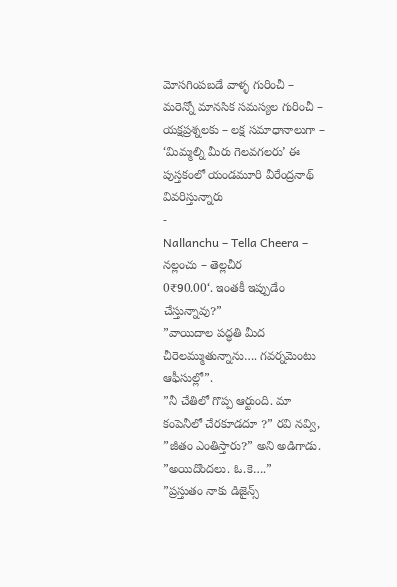మోసగింపబడే వాళ్ళ గురించీ – మరెన్నో మానసిక సమస్యల గురించీ –
యక్షప్రశ్నలకు – లక్ష సమాధానాలుగా – ‘మిమ్మల్ని మీరు గెలవగలరు’ ఈ పుస్తకంలో యండమూరి వీరేంద్రనాథ్ వివరిస్తున్నారు
-
Nallanchu – Tella Cheera – నల్లంచు – తెల్లచీర
0₹90.00‘. ఇంతకీ ఇప్పుడేం చేస్తున్నావు?”
”వాయిదాల పద్ధతి మీద చీరెలమ్ముతున్నాను…. గవర్నమెంటు ఆఫీసుల్లో”.
”నీ చేతిలో గొప్ప ఆర్టుంది. మా కంపెనీలో చేరకూడదూ ?” రవి నవ్వి, ”జీతం ఎంతిస్తారు?” అని అడిగాడు.
”అయిదొందలు. ఓ.కె….”
”ప్రస్తుతం నాకు డిజైన్స్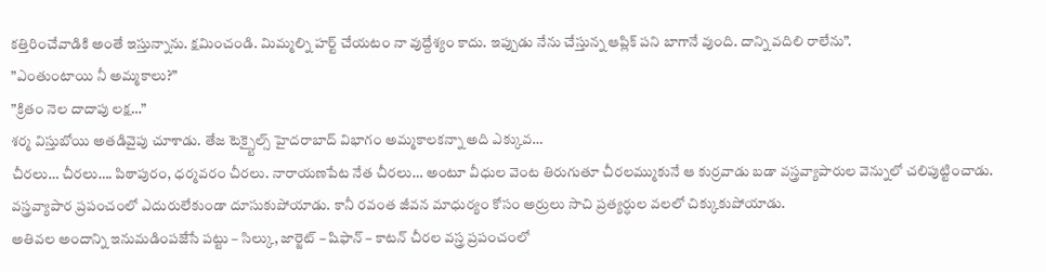కత్తిరించేవాడికి అంతే ఇస్తున్నాను. క్షమించండి. మిమ్మల్ని హర్ట్ చేయటం నా వుద్దేశ్యం కాదు. ఇప్పుడు నేను చేస్తున్న ఆప్లిక్ పని బాగానే వుంది. దాన్ని వదిలి రాలేను”.
”ఎంతుంటాయి నీ అమ్మకాలు?”
”క్రితం నెల దాదాపు లక్ష…”
శర్మ విస్తుబోయి అతడివైపు చూశాడు. తేజ టెక్స్టైల్స్ హైదరాబాద్ విభాగం అమ్మకాలకన్నా అది ఎక్కువ…
చీరలు… చీరలు…. పిఠాపురం, ధర్మవరం చీరలు. నారాయణపేట నేత చీరలు… అంటూ వీధుల వెంట తిరుగుతూ చీరలమ్ముకునే ఆ కుర్రవాడు బడా వస్త్రవ్యాపారుల వెన్నులో చలిపుట్టించాడు. వస్త్రవ్యాపార ప్రపంచంలో ఎదురులేకుండా దూసుకుపోయాడు. కానీ రవంత జీవన మాధుర్యం కోసం అర్రులు సాచి ప్రత్యర్ధుల వలలో చిక్కుకుపోయాడు.
అతివల అందాన్ని ఇనుమడింపజేసే పట్టు – సిల్కు, జార్జెట్ – షిఫాన్ – కాటన్ చీరల వస్త్ర ప్రపంచంలో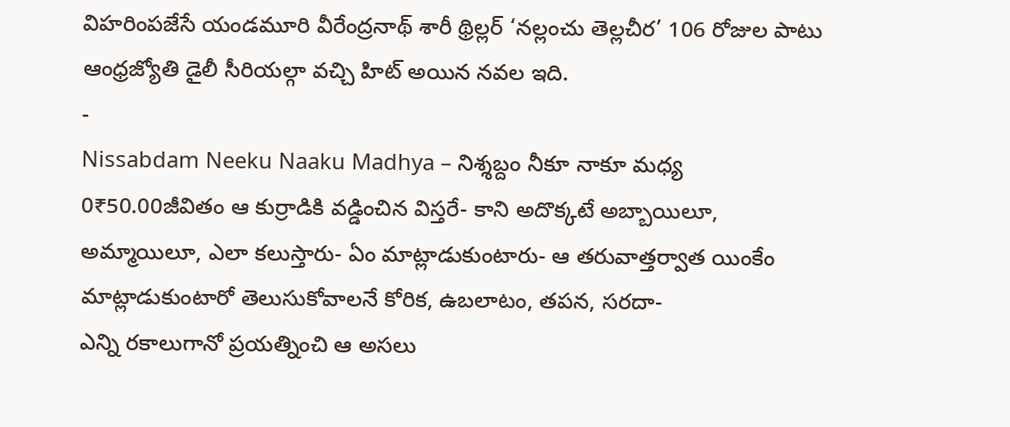విహరింపజేసే యండమూరి వీరేంద్రనాథ్ శారీ థ్రిల్లర్ ‘నల్లంచు తెల్లచీర’ 106 రోజుల పాటు ఆంధ్రజ్యోతి డైలీ సీరియల్గా వచ్చి హిట్ అయిన నవల ఇది.
-
Nissabdam Neeku Naaku Madhya – నిశ్శబ్దం నీకూ నాకూ మధ్య
0₹50.00జీవితం ఆ కుర్రాడికి వడ్డించిన విస్తరే- కాని అదొక్కటే అబ్బాయిలూ, అమ్మాయిలూ, ఎలా కలుస్తారు- ఏం మాట్లాడుకుంటారు- ఆ తరువాత్తర్వాత యింకేం మాట్లాడుకుంటారో తెలుసుకోవాలనే కోరిక, ఉబలాటం, తపన, సరదా-
ఎన్ని రకాలుగానో ప్రయత్నించి ఆ అసలు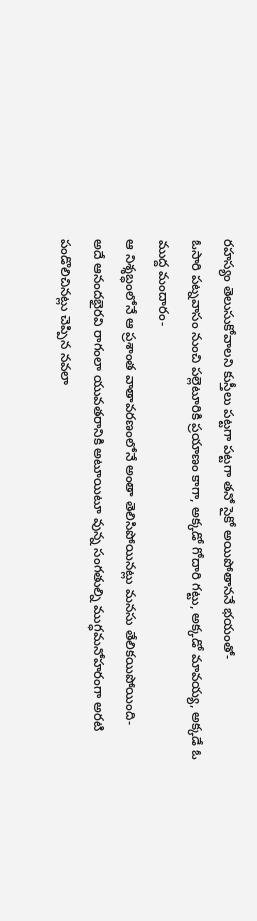రహస్యం తెలుసుకోవాలని కుస్తీలు పట్టగా పట్టగా తనో సైకో అయిపోతాననే భయంతో-
ఓసారి పట్నవాసం నుంచి పల్లెటూరికి ప్రయాణం కాగా, అక్కడో గోదారి గట్టు, అక్కడో మావయ్య, అక్కడే ఓ ముద్ద మందారం-
ఆ నిశ్శబ్ధంలోనే ఆ ప్రశాంత వాతావరణంలోనే అంతా తెలిసిపోయినట్లు మనసు తేలికయిపోయింది-
అదే ఆనందభైరవి రాగంలా యువతరానికి అటూయిటూ వున్న సంగతుల్ని ముగ్ధమనోహరంగా అరటి పండొలిచినట్లు చెప్పిన నవలా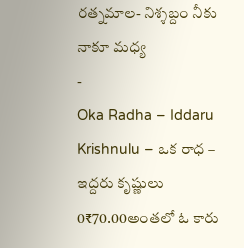రత్నమాల- నిశ్శబ్దం నీకు నాకూ మధ్య
-
Oka Radha – Iddaru Krishnulu – ఒక రాధ – ఇద్దరు కృష్ణులు
0₹70.00అంతలో ఓ కారు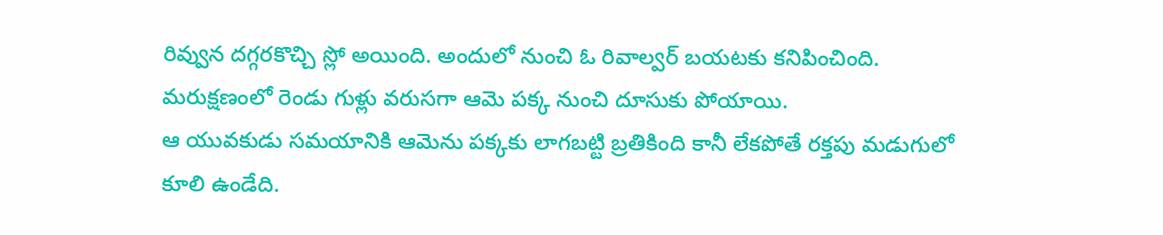రివ్వున దగ్గరకొచ్చి స్లో అయింది. అందులో నుంచి ఓ రివాల్వర్ బయటకు కనిపించింది. మరుక్షణంలో రెండు గుళ్లు వరుసగా ఆమె పక్క నుంచి దూసుకు పోయాయి.
ఆ యువకుడు సమయానికి ఆమెను పక్కకు లాగబట్టి బ్రతికింది కానీ లేకపోతే రక్తపు మడుగులో కూలి ఉండేది.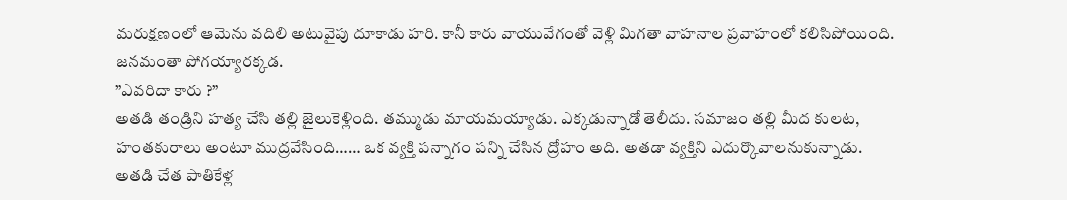మరుక్షణంలో ఆమెను వదిలి అటువైపు దూకాడు హరి. కానీ కారు వాయువేగంతో వెళ్లి మిగతా వాహనాల ప్రవాహంలో కలిసిపోయింది. జనమంతా పోగయ్యారక్కడ.
”ఎవరిదా కారు ?”
అతడి తండ్రిని హత్య చేసి తల్లి జైలుకెళ్లింది. తమ్ముడు మాయమయ్యాడు. ఎక్కడున్నాడో తెలీదు. సమాజం తల్లి మీద కులట, హంతకురాలు అంటూ ముద్రవేసింది…… ఒక వ్యక్తి పన్నాగం పన్ని చేసిన ద్రోహం అది. అతడా వ్యక్తిని ఎదుర్కొవాలనుకున్నాడు. అతడి చేత పాతికేళ్ల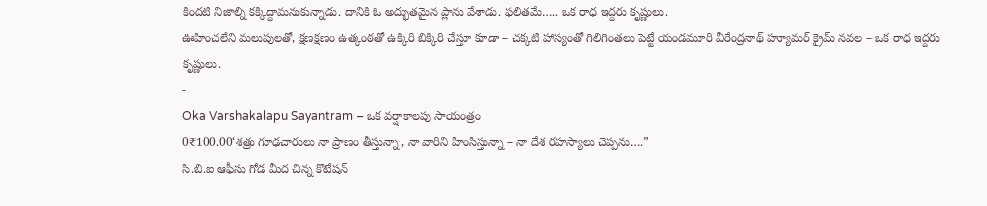కిందటి నిజాల్ని కక్కిద్దామనుకున్నాడు. దానికి ఓ అద్భుతమైన ప్లాను వేశాడు. ఫలితమే….. ఒక రాధ ఇద్దరు కృష్ణులు.
ఊహించలేని మలుపులతో, క్షణక్షణం ఉత్కంఠతో ఉక్కిరి బిక్కిరి చేస్తూ కూడా – చక్కటి హాస్యంతో గిలిగింతలు పెట్టే యండమూరి వీరేంద్రనాథ్ హ్యూమర్ క్రైమ్ నవల – ఒక రాధ ఇద్దరు కృష్ణులు.
-
Oka Varshakalapu Sayantram – ఒక వర్షాకాలపు సాయంత్రం
0₹100.00‘శత్రు గూఢచారులు నా ప్రాణం తీస్తున్నా, నా వారిని హింసిస్తున్నా – నా దేశ రహస్యాలు చెప్పను….”
సి.బి.ఐ ఆఫీసు గోడ మీద చిన్న కొటేషన్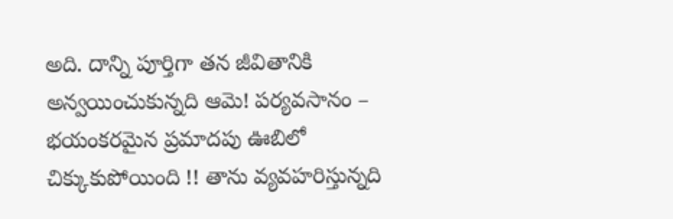అది. దాన్ని పూర్తిగా తన జీవితానికి అన్వయించుకున్నది ఆమె! పర్యవసానం – భయంకరమైన ప్రమాదపు ఊబిలో చిక్కుకుపోయింది !! తాను వ్యవహరిస్తున్నది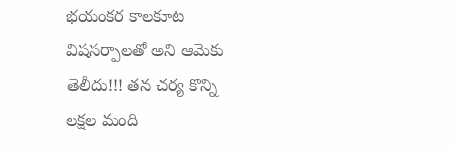భయంకర కాలకూట విషసర్పాలతో అని ఆమెకు తెలీదు!!! తన చర్య కొన్ని లక్షల మంది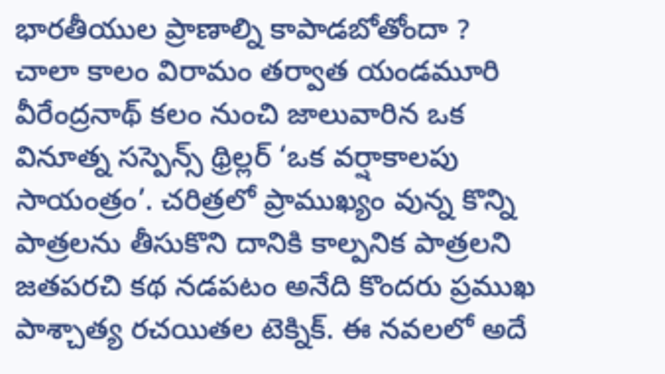భారతీయుల ప్రాణాల్ని కాపాడబోతోందా ?
చాలా కాలం విరామం తర్వాత యండమూరి వీరేంద్రనాథ్ కలం నుంచి జాలువారిన ఒక వినూత్న సస్పెన్స్ థ్రిల్లర్ ‘ఒక వర్షాకాలపు సాయంత్రం’. చరిత్రలో ప్రాముఖ్యం వున్న కొన్ని పాత్రలను తీసుకొని దానికి కాల్పనిక పాత్రలని జతపరచి కథ నడపటం అనేది కొందరు ప్రముఖ పాశ్చాత్య రచయితల టెక్నిక్. ఈ నవలలో అదే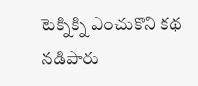టెక్నిక్ని ఎంచుకొని కథ నడిపారు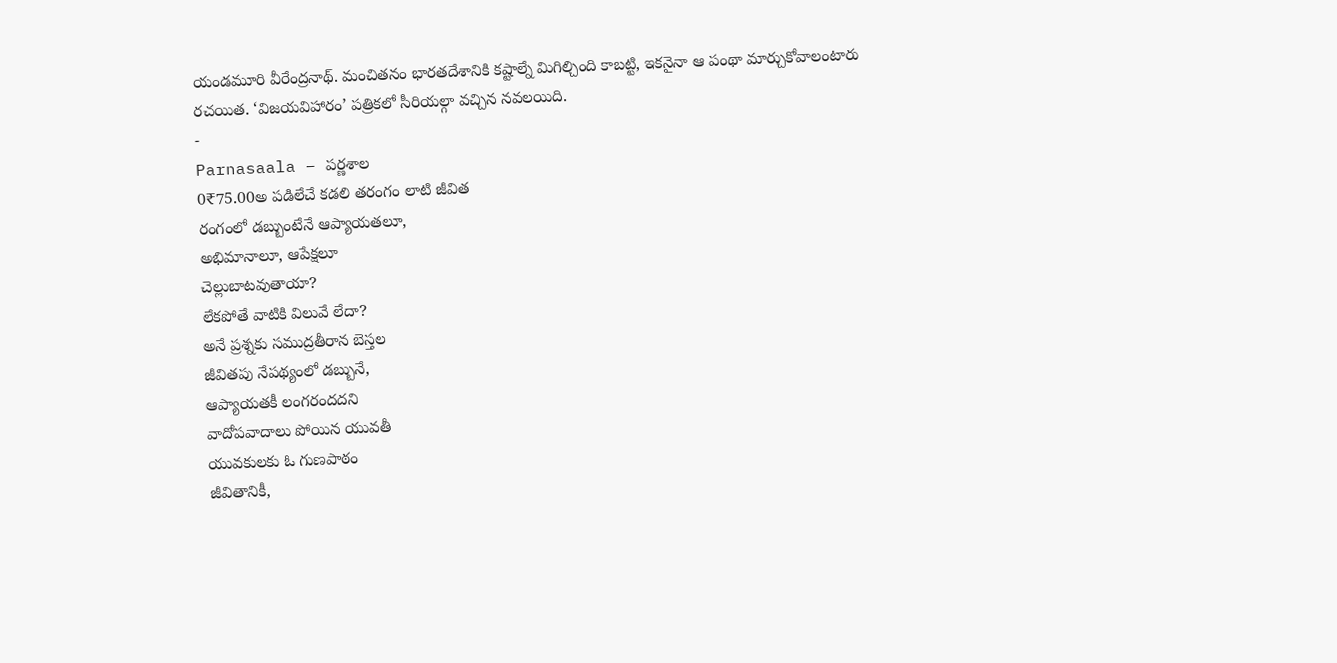యండమూరి వీరేంద్రనాథ్. మంచితనం భారతదేశానికి కష్టాల్నే మిగిల్చింది కాబట్టి, ఇకనైనా ఆ పంథా మార్చుకోవాలంటారు రచయిత. ‘విజయవిహారం’ పత్రికలో సీరియల్గా వచ్చిన నవలయిది.
-
Parnasaala – పర్ణశాల
0₹75.00అ పడిలేచే కడలి తరంగం లాటి జీవిత
రంగంలో డబ్బుంటేనే ఆప్యాయతలూ,
అభిమానాలూ, ఆపేక్షలూ
చెల్లుబాటవుతాయా?
లేకపోతే వాటికి విలువే లేదా?
అనే ప్రశ్నకు సముద్రతీరాన బెస్తల
జీవితపు నేపథ్యంలో డబ్బునే,
ఆప్యాయతకీ లంగరందదని
వాదోపవాదాలు పోయిన యువతీ
యువకులకు ఓ గుణపాఠం
జీవితానికీ,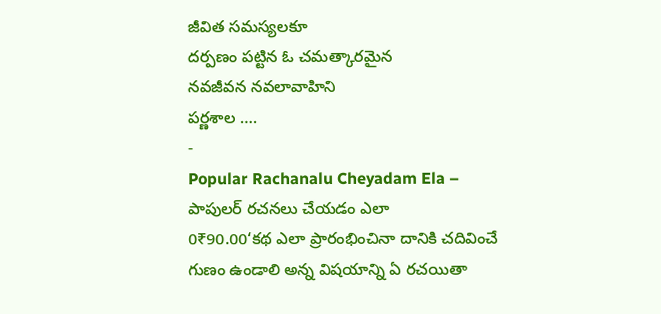జీవిత సమస్యలకూ
దర్పణం పట్టిన ఓ చమత్కారమైన
నవజీవన నవలావాహిని
పర్ణశాల ….
-
Popular Rachanalu Cheyadam Ela – పాపులర్ రచనలు చేయడం ఎలా
0₹90.00‘కథ ఎలా ప్రారంభించినా దానికి చదివించే గుణం ఉండాలి అన్న విషయాన్ని ఏ రచయితా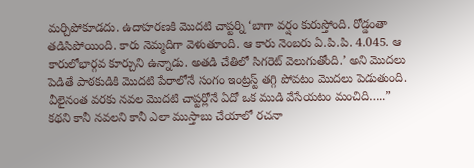మర్చిపోకూడదు. ఉదాహరణకి మొదటి చాప్టర్ని ‘బాగా వర్షం కురుస్తోంది. రోడ్డంతా తడిసిపోయింది. కారు నెమ్మదిగా వెళుతూంది. ఆ కారు నెంబరు ఏ.పి.పి. 4.045. ఆ కారులోభార్గవ కూర్చుని ఉన్నాడు. అతడి చేతిలో సిగరెట్ వెలుగుతోంది.’ అని మొదలు పెడితే పాఠకుడికి మొదటి పేరాలోనే సంగం ఇంట్రస్ట్ తగ్గి పోవటం మొదలు పెడుతుంది. వీలైనంత వరకు నవల మొదటి చాప్టర్లోనే ఏదో ఒక ముడి వేసేయటం మంచిది…..”
కథని కానీ నవలని కానీ ఎలా ముస్తాబు చేయాలో రచనా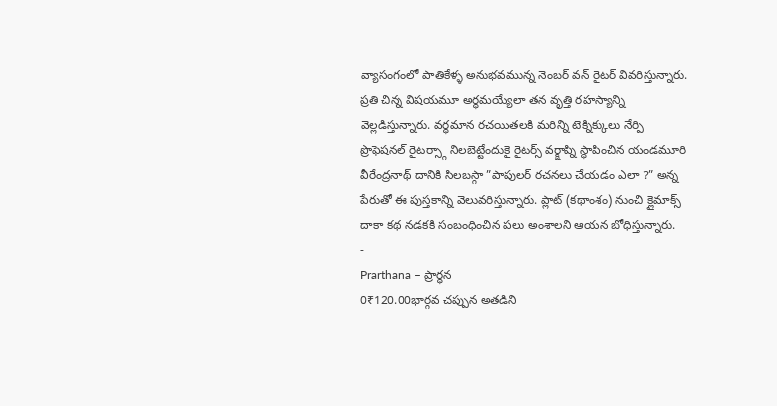వ్యాసంగంలో పాతికేళ్ళ అనుభవమున్న నెంబర్ వన్ రైటర్ వివరిస్తున్నారు. ప్రతి చిన్న విషయమూ అర్థమయ్యేలా తన వృత్తి రహస్యాన్ని వెల్లడిస్తున్నారు. వర్ధమాన రచయితలకి మరిన్ని టెక్నిక్కులు నేర్పి ప్రొఫెషనల్ రైటర్స్గా నిలబెట్టేందుకై రైటర్స్ వర్క్షాప్ని స్థాపించిన యండమూరి వీరేంద్రనాథ్ దానికి సిలబస్గా ”పాపులర్ రచనలు చేయడం ఎలా ?” అన్న పేరుతో ఈ పుస్తకాన్ని వెలువరిస్తున్నారు. ప్లాట్ (కథాంశం) నుంచి క్లైమాక్స్ దాకా కథ నడకకి సంబంధించిన పలు అంశాలని ఆయన బోధిస్తున్నారు.
-
Prarthana – ప్రార్ధన
0₹120.00భార్గవ చప్పున అతడిని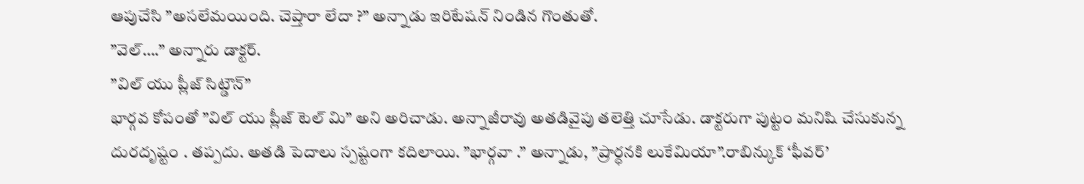ఆపుచేసి ”అసలేమయింది. చెప్తారా లేదా ?” అన్నాడు ఇరిటేషన్ నిండిన గొంతుతో.
”వెల్….” అన్నారు డాక్టర్.
”విల్ యు ప్లీజ్ సిట్డౌన్”
భార్గవ కోపంతో ”విల్ యు ప్లీజ్ టెల్ మి” అని అరిచాడు. అన్నాజీరావు అతడివైపు తలెత్తి చూసేడు. డాక్టరుగా పుట్టం మనిషి చేసుకున్న దురదృష్టం . తప్పదు. అతడి పెదాలు స్పష్టంగా కదిలాయి. ”భార్గవా .” అన్నాడు, ”ప్రార్ధనకి లుకేమియా”.రాబిన్కుక్ ‘ఫీవర్’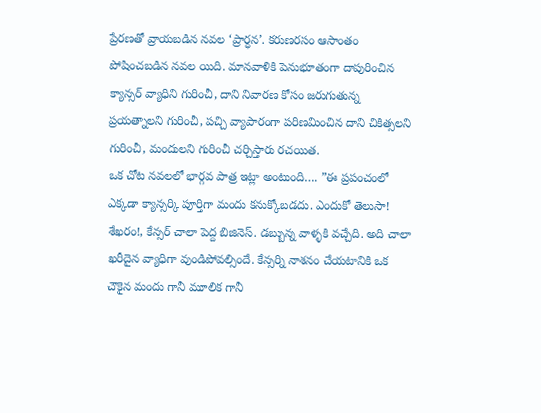ప్రేరణతో వ్రాయబడిన నవల ‘ప్రార్ధన’. కరుణరసం ఆసాంతం పోషించబడిన నవల యిది. మానవాళికి పెనుభూతంగా దాపురించిన క్యాన్సర్ వ్యాధిని గురించీ, దాని నివారణ కోసం జరుగుతున్న ప్రయత్నాలని గురించీ, పచ్చి వ్యాపారంగా పరిణమించిన దాని చికిత్సలని గురించీ, మందులని గురించీ చర్చిస్తారు రచయిత.
ఒక చోట నవలలో భార్గవ పాత్ర ఇట్లా అంటుంది…. ”ఈ ప్రపంచంలో ఎక్కడా క్యాన్సర్కి పూర్తిగా మందు కనుక్కోబడదు. ఎందుకో తెలుసా! శేఖరం!, కేన్సర్ చాలా పెద్ద బిజినెస్. డబ్బున్న వాళ్ళకి వచ్చేది. అది చాలా ఖరీదైన వ్యాధిగా వుండిపోవల్సిందే. కేన్సర్ని నాశనం చేయటానికి ఒక చౌకైన మందు గానీ మూలిక గానీ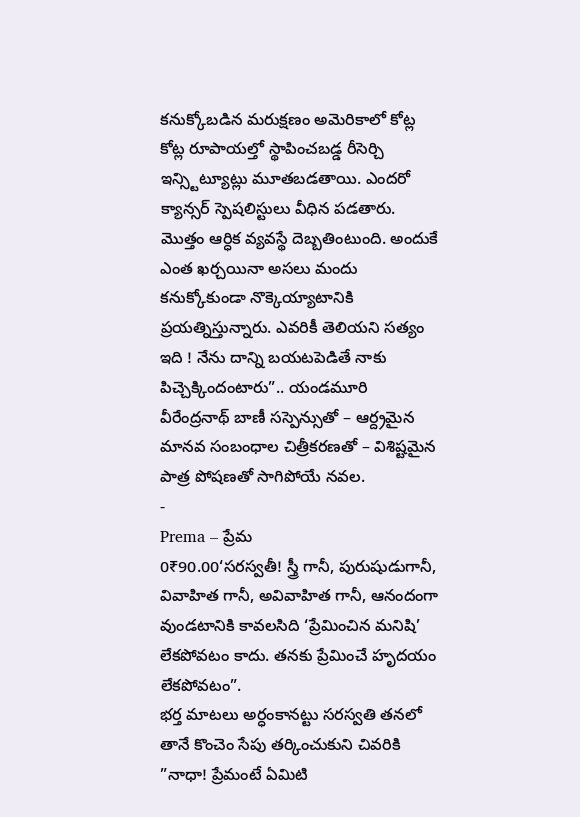కనుక్కోబడిన మరుక్షణం అమెరికాలో కోట్ల కోట్ల రూపాయల్తో స్థాపించబడ్డ రీసెర్చి ఇన్స్టిట్యూట్లు మూతబడతాయి. ఎందరో క్యాన్సర్ స్పెషలిస్టులు వీధిన పడతారు. మొత్తం ఆర్ధిక వ్యవస్థే దెబ్బతింటుంది. అందుకే ఎంత ఖర్చయినా అసలు మందు కనుక్కోకుండా నొక్కెయ్యాటానికి ప్రయత్నిస్తున్నారు. ఎవరికీ తెలియని సత్యం ఇది ! నేను దాన్ని బయటపెడితే నాకు పిచ్చెక్కిందంటారు”.. యండమూరి వీరేంద్రనాథ్ బాణీ సస్పెన్సుతో – ఆర్ద్రమైన మానవ సంబంధాల చిత్రీకరణతో – విశిష్టమైన పాత్ర పోషణతో సాగిపోయే నవల.
-
Prema – ప్రేమ
0₹90.00‘సరస్వతీ! స్త్రీ గానీ, పురుషుడుగానీ, వివాహిత గానీ, అవివాహిత గానీ, ఆనందంగా వుండటానికి కావలసిది ‘ప్రేమించిన మనిషి’ లేకపోవటం కాదు. తనకు ప్రేమించే హృదయం లేకపోవటం”.
భర్త మాటలు అర్ధంకానట్టు సరస్వతి తనలో తానే కొంచెం సేపు తర్కించుకుని చివరికి ”నాధా! ప్రేమంటే ఏమిటి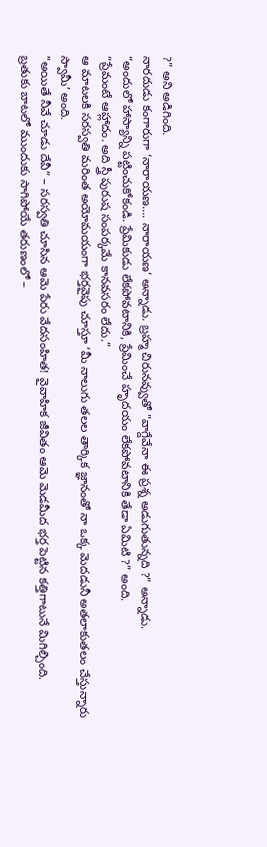?” అని అడిగింది.
నారదుడు కంగారుగా ‘నారాయణ…. నారాయణ’ అన్నాడు. బ్రహ్మ చిరునవ్వుతో ”వాగ్దేవేనా ఈ ప్రశ్న అడుగుతున్నది ?” అన్నాడు.
”అందులో హాస్యాన్ని పట్టించుకోకండి. ప్రేమికుడు లేకపోవటానికి, ప్రేమించే హృదయం లేకపోవటానికి తేడా ఏమిటి ?” అంది.
”ప్రేమంటే ఆహ్లాదం. అది స్త్రీ పురుష సంపర్కమే కానవసరం లేదు.”
ఆ మాటలకి సరస్వతి మరింత అయోమయంగా భర్తవైపు చూస్తూ ‘మీ నాలుగు తలల తార్కిక జ్ఞానంతో నా ఒక్క మెదడునీ అతలాకుతలం చేస్తున్నారు స్వామీ’ అంది.
”అయితే నీవే చూడు దేవీ” – సరస్వతి చూసిన ఆమె పేరు వేదసంహిత! వైవాహిక జీవితం ఆమె మెడమీద భర్త పెట్టిన కత్తిగాటునే మిగిల్చింది.
బ్రతుకు బాటలో ముందుకు సాగిపోయే తరుణంలో –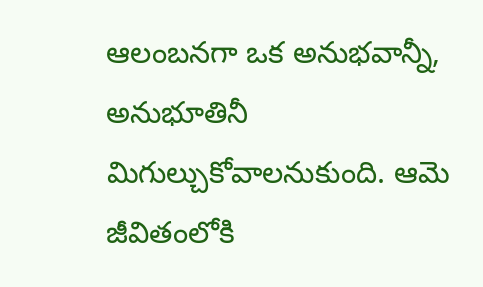ఆలంబనగా ఒక అనుభవాన్నీ, అనుభూతినీ మిగుల్చుకోవాలనుకుంది. ఆమె జీవితంలోకి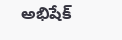అభిషేక్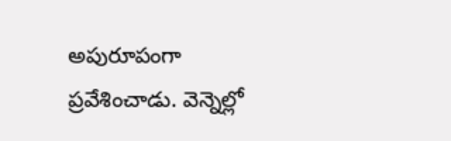అపురూపంగా ప్రవేశించాడు. వెన్నెల్లో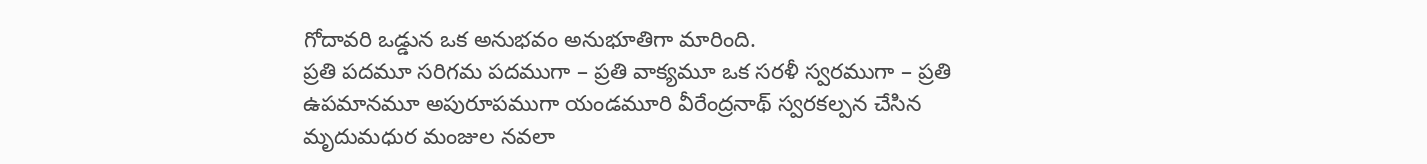గోదావరి ఒడ్డున ఒక అనుభవం అనుభూతిగా మారింది.
ప్రతి పదమూ సరిగమ పదముగా – ప్రతి వాక్యమూ ఒక సరళీ స్వరముగా – ప్రతి ఉపమానమూ అపురూపముగా యండమూరి వీరేంద్రనాథ్ స్వరకల్పన చేసిన మృదుమధుర మంజుల నవలా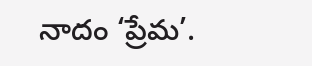నాదం ‘ప్రేమ’.